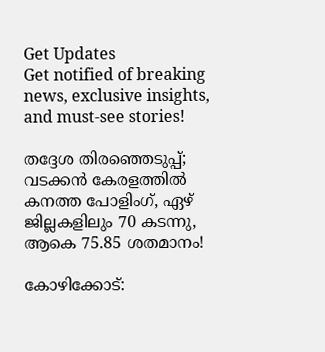Get Updates
Get notified of breaking news, exclusive insights, and must-see stories!

തദ്ദേശ തിരഞ്ഞെടുപ്പ്; വടക്കൻ കേരളത്തിൽ കനത്ത പോളിംഗ്, ഏഴ് ജില്ലകളിലും 70 കടന്നു, ആകെ 75.85 ശതമാനം!

കോഴിക്കോട്: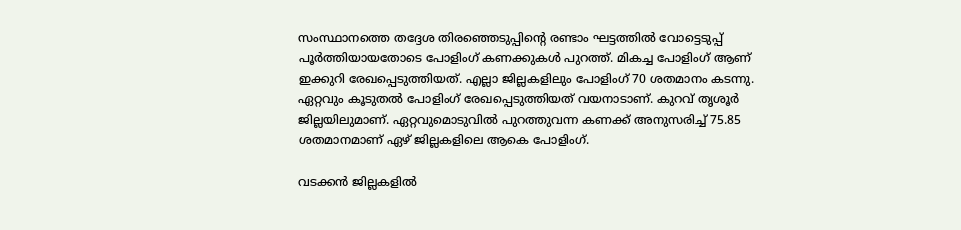സംസ്ഥാനത്തെ തദ്ദേശ തിരഞ്ഞെടുപ്പിന്റെ രണ്ടാം ഘട്ടത്തിൽ വോട്ടെടുപ്പ് പൂർത്തിയായതോടെ പോളിംഗ് കണക്കുകൾ പുറത്ത്. മികച്ച പോളിംഗ് ആണ് ഇക്കുറി രേഖപ്പെടുത്തിയത്. എല്ലാ ജില്ലകളിലും പോളിംഗ് 70 ശതമാനം കടന്നു. ഏറ്റവും കൂടുതൽ പോളിംഗ് രേഖപ്പെടുത്തിയത് വയനാടാണ്. കുറവ് തൃശൂർ ജില്ലയിലുമാണ്. ഏറ്റവുമൊടുവിൽ പുറത്തുവന്ന കണക്ക് അനുസരിച്ച് 75.85 ശതമാനമാണ് ഏഴ് ജില്ലകളിലെ ആകെ പോളിംഗ്.

വടക്കൻ ജില്ലകളിൽ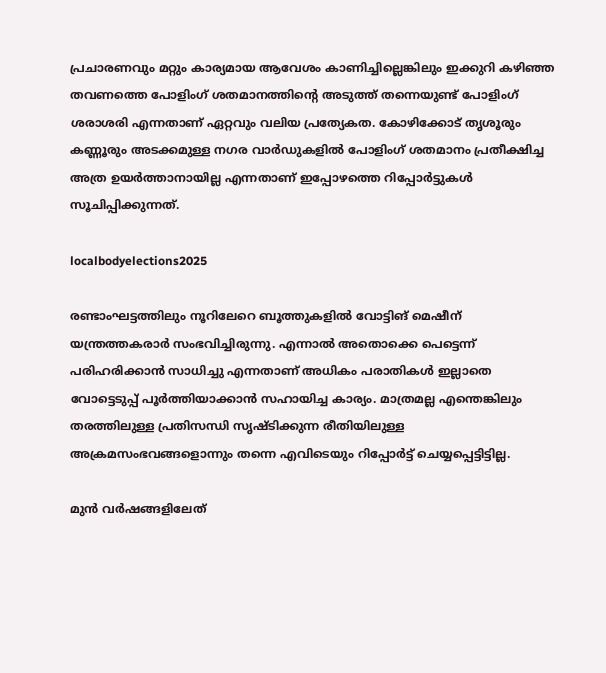പ്രചാരണവും മറ്റും കാര്യമായ ആവേശം കാണിച്ചില്ലെങ്കിലും ഇക്കുറി കഴിഞ്ഞ തവണത്തെ പോളിംഗ് ശതമാനത്തിന്റെ അടുത്ത് തന്നെയുണ്ട് പോളിംഗ് ശരാശരി എന്നതാണ് ഏറ്റവും വലിയ പ്രത്യേകത. കോഴിക്കോട് തൃശൂരും കണ്ണൂരും അടക്കമുള്ള നഗര വാർഡുകളിൽ പോളിംഗ് ശതമാനം പ്രതീക്ഷിച്ച അത്ര ഉയർത്താനായില്ല എന്നതാണ് ഇപ്പോഴത്തെ റിപ്പോർട്ടുകൾ സൂചിപ്പിക്കുന്നത്.

localbodyelections2025

രണ്ടാംഘട്ടത്തിലും നൂറിലേറെ ബൂത്തുകളിൽ വോട്ടിങ് മെഷീന് യന്ത്രത്തകരാർ സംഭവിച്ചിരുന്നു. എന്നാൽ അതൊക്കെ പെട്ടെന്ന് പരിഹരിക്കാൻ സാധിച്ചു എന്നതാണ് അധികം പരാതികൾ ഇല്ലാതെ വോട്ടെടുപ്പ് പൂർത്തിയാക്കാൻ സഹായിച്ച കാര്യം. മാത്രമല്ല എന്തെങ്കിലും തരത്തിലുള്ള പ്രതിസന്ധി സൃഷ്‌ടിക്കുന്ന രീതിയിലുള്ള അക്രമസംഭവങ്ങളൊന്നും തന്നെ എവിടെയും റിപ്പോർട്ട് ചെയ്യപ്പെട്ടിട്ടില്ല.

മുൻ വർഷങ്ങളിലേത്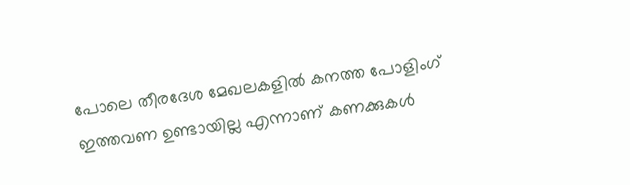പോലെ തീരദേശ മേഖലകളിൽ കനത്ത പോളിംഗ് ഇത്തവണ ഉണ്ടായില്ല എന്നാണ് കണക്കുകൾ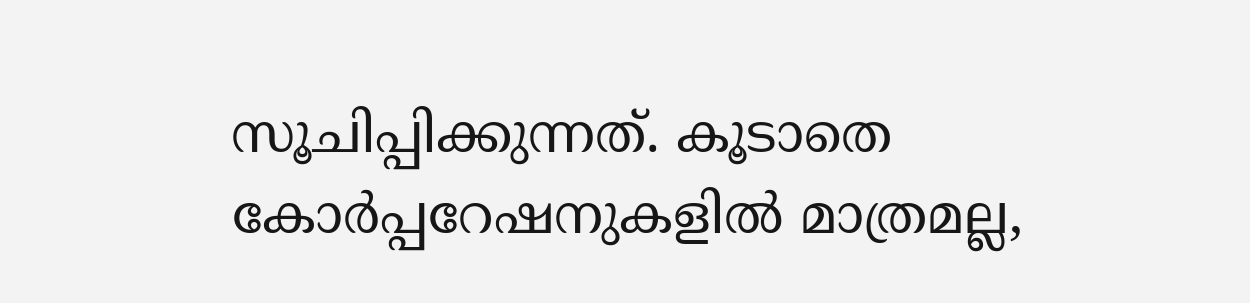സൂചിപ്പിക്കുന്നത്. കൂടാതെ കോർപ്പറേഷനുകളിൽ മാത്രമല്ല,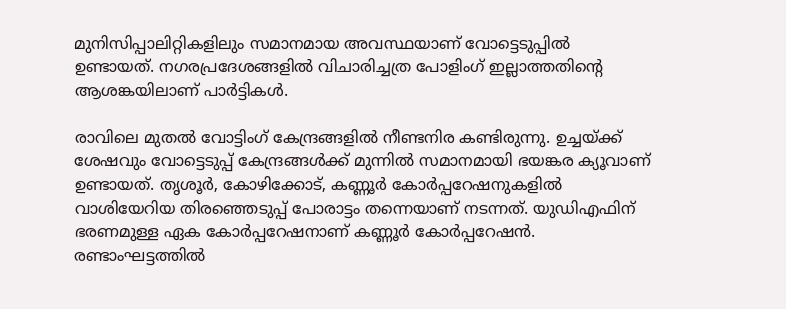മുനിസിപ്പാലിറ്റികളിലും സമാനമായ അവസ്ഥയാണ് വോട്ടെടുപ്പിൽ ഉണ്ടായത്. നഗരപ്രദേശങ്ങളിൽ വിചാരിച്ചത്ര പോളിംഗ് ഇല്ലാത്തതിന്റെ ആശങ്കയിലാണ് പാർട്ടികൾ.

രാവിലെ മുതല്‍ വോട്ടിംഗ് കേന്ദ്രങ്ങളില്‍ നീണ്ടനിര കണ്ടിരുന്നു. ഉച്ചയ്ക്ക് ശേഷവും വോട്ടെടുപ്പ് കേന്ദ്രങ്ങള്‍ക്ക് മുന്നില്‍ സമാനമായി ഭയങ്കര ക്യൂവാണ് ഉണ്ടായത്. തൃശൂര്‍, കോഴിക്കോട്, കണ്ണൂര്‍ കോര്‍പ്പറേഷനുകളിൽ വാശിയേറിയ തിരഞ്ഞെടുപ്പ് പോരാട്ടം തന്നെയാണ് നടന്നത്. യുഡിഎഫിന് ഭരണമുള്ള ഏക കോര്‍പ്പറേഷനാണ് കണ്ണൂര്‍ കോര്‍പ്പറേഷന്‍. രണ്ടാംഘട്ടത്തിൽ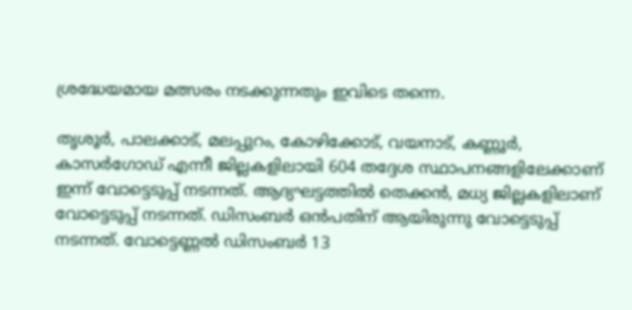ശ്രദ്ധേയമായ മത്സരം നടക്കുന്നതും ഇവിടെ തന്നെ.

തൃശൂർ, പാലക്കാട്, മലപ്പുറം, കോഴിക്കോട്, വയനാട്, കണ്ണൂർ, കാസർഗോഡ് എന്നീ ജില്ലകളിലായി 604 തദ്ദേശ സ്ഥാപനങ്ങളിലേക്കാണ് ഇന്ന് വോട്ടെടുപ്പ് നടന്നത്. ആദ്യഘട്ടത്തിൽ തെക്കൻ, മധ്യ ജില്ലകളിലാണ് വോട്ടെടുപ്പ് നടന്നത്. ഡിസംബർ ഒൻപതിന് ആയിരുന്നു വോട്ടെടുപ്പ് നടന്നത്. വോട്ടെണ്ണൽ ഡിസംബർ 13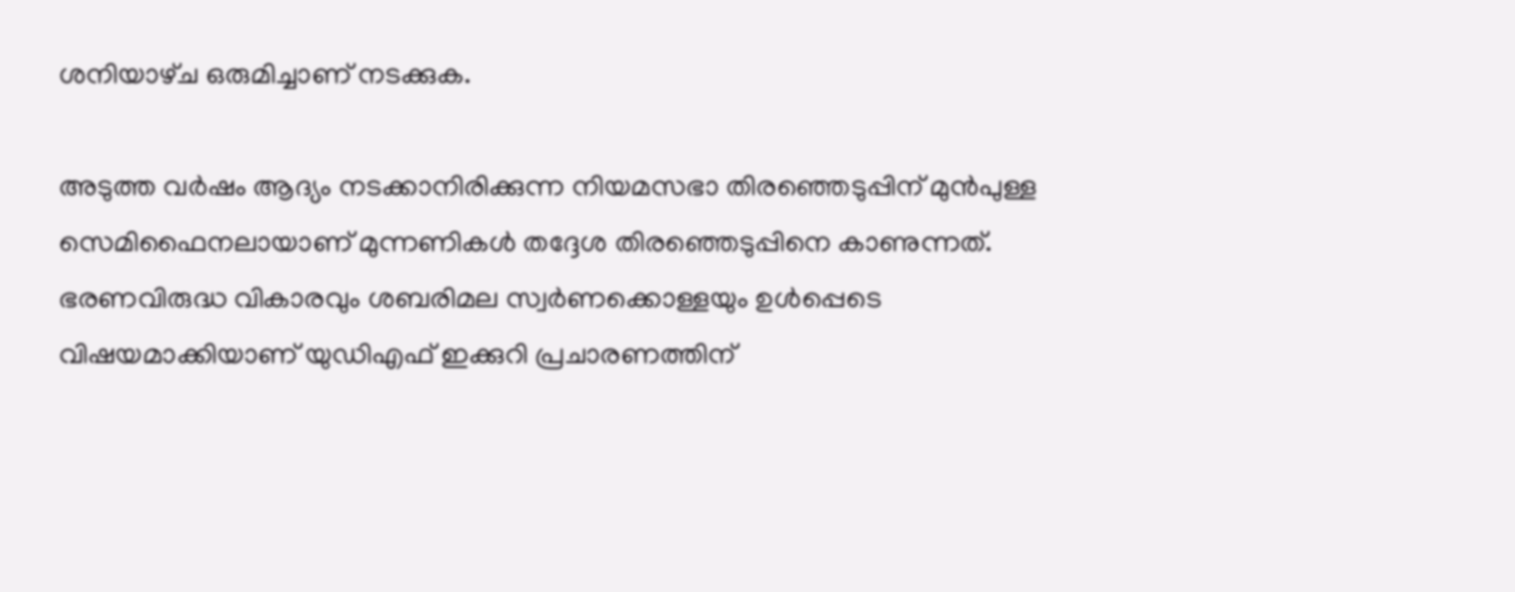ശനിയാഴ്‌ച ഒരുമിച്ചാണ് നടക്കുക.

അടുത്ത വർഷം ആദ്യം നടക്കാനിരിക്കുന്ന നിയമസഭാ തിരഞ്ഞെടുപ്പിന് മുൻപുള്ള സെമിഫൈനലായാണ് മുന്നണികൾ തദ്ദേശ തിരഞ്ഞെടുപ്പിനെ കാണുന്നത്. ഭരണവിരുദ്ധ വികാരവും ശബരിമല സ്വർണക്കൊള്ളയും ഉൾപ്പെടെ വിഷയമാക്കിയാണ് യുഡിഎഫ് ഇക്കുറി പ്രചാരണത്തിന്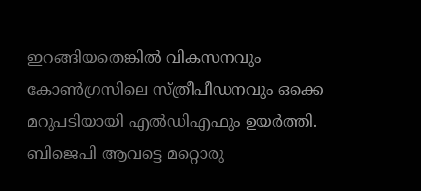ഇറങ്ങിയതെങ്കിൽ വികസനവും കോൺഗ്രസിലെ സ്ത്രീപീഡനവും ഒക്കെ മറുപടിയായി എൽഡിഎഫും ഉയർത്തി. ബിജെപി ആവട്ടെ മറ്റൊരു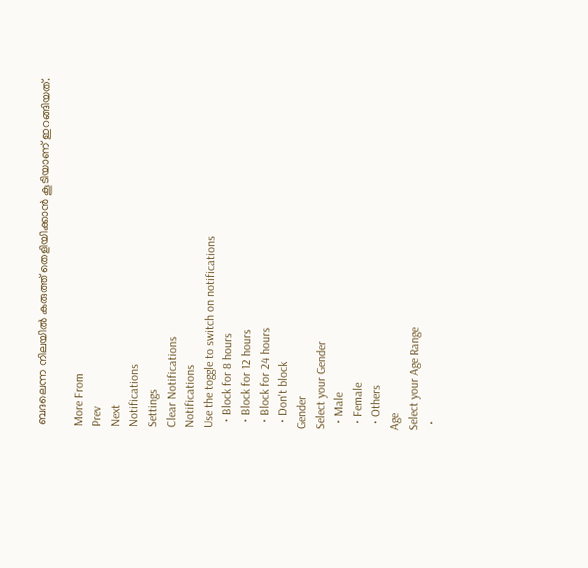ബദലെന്ന നിലയിൽ കരുത്ത് തെളിയിക്കാൻ കൂടിയാണ് ഇറങ്ങിയത്.

More From
Prev
Next
Notifications
Settings
Clear Notifications
Notifications
Use the toggle to switch on notifications
  • Block for 8 hours
  • Block for 12 hours
  • Block for 24 hours
  • Don't block
Gender
Select your Gender
  • Male
  • Female
  • Others
Age
Select your Age Range
  •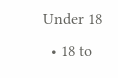Under 18
  • 18 to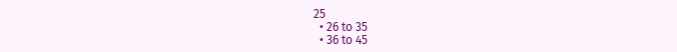25
  • 26 to 35
  • 36 to 45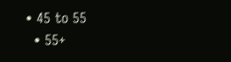• 45 to 55
  • 55+